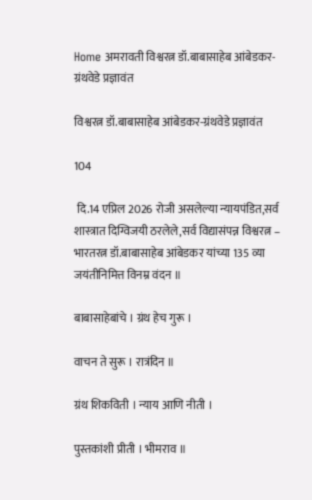Home अमरावती विश्वरत्न डॉ.बाबासाहेब आंबेडकर-ग्रंथवेडे प्रज्ञावंत

विश्वरत्न डॉ.बाबासाहेब आंबेडकर-ग्रंथवेडे प्रज्ञावंत

104

 दि.14 एप्रिल 2026 रोजी असलेल्या न्यायपंडित,सर्व शास्त्रात दिग्विजयी ठरलेले,सर्व विद्यासंपन्न विश्वरत्न – भारतरत्न डॉ.बाबासाहेब आंबेडकर यांच्या 135 व्या जयंतीनिमित्त विनम्र वंदन ॥

बाबासाहेबांचे । ग्रंथ हेच गुरू ।

वाचन ते सुरू । रात्रंदिन ॥

ग्रंथ शिकविती । न्याय आणि नीती ।

पुस्तकांशी प्रीती । भीमराव ॥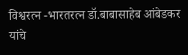विश्वरत्न -भारतरत्न डॉ.बाबासाहेब आंबेडकर यांचे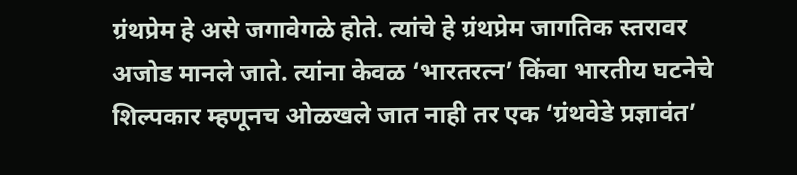ग्रंथप्रेम हे असे जगावेगळे होते. त्यांचे हे ग्रंथप्रेम जागतिक स्तरावर अजोड मानले जाते. त्यांना केवळ ‘भारतरत्न’ किंवा भारतीय घटनेचे शिल्पकार म्हणूनच ओळखले जात नाही तर एक ‘ग्रंथवेडे प्रज्ञावंत’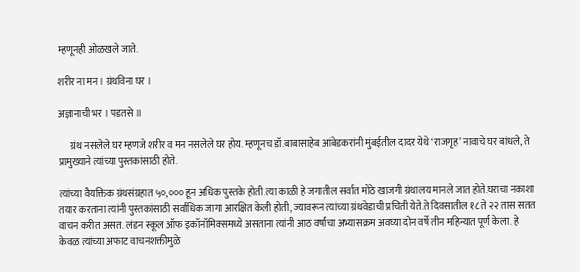म्हणूनही ओळखले जाते.

शरीर ना मन । ग्रंथविना घर ।

अज्ञानाची भर । पडतसे ॥

      ग्रंथ नसलेले घर म्हणजे शरीर व मन नसलेले घर होय. म्हणूनच डॉ.बाबासाहेब आंबेडकरांनी मुंबईतील दादर येथे ‘राजगृह’ नावाचे घर बांधले, ते प्रामुख्याने त्यांच्या पुस्तकांसाठी होते.

त्यांच्या वैयक्तिक ग्रंथसंग्रहात ५०,००० हून अधिक पुस्तके होती.त्या काळी हे जगातील सर्वात मोठे खाजगी ग्रंथालय मानले जात होते.घराचा नकाशा तयार करताना त्यांनी पुस्तकांसाठी सर्वाधिक जागा आरक्षित केली होती, ज्यावरून त्यांच्या ग्रंथवेडाची प्रचिती येते.ते दिवसातील १८ ते २२ तास सतत वाचन करीत असत. लंडन स्कूल ऑफ इकॉनॉमिक्समध्ये असताना त्यांनी आठ वर्षांचा अभ्यासक्रम अवघ्या दोन वर्षे तीन महिन्यात पूर्ण केला. हे केवळ त्यांच्या अफाट वाचनशक्तीमुळे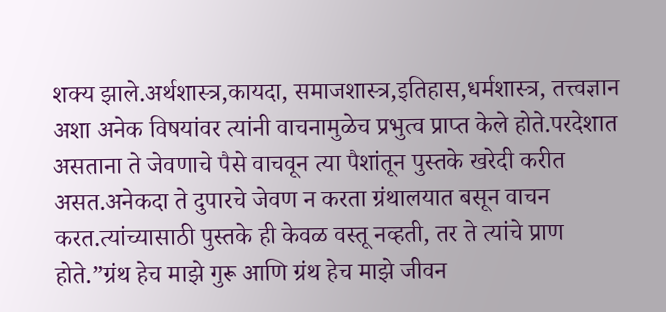शक्य झाले.अर्थशास्त्र,कायदा, समाजशास्त्र,इतिहास,धर्मशास्त्र, तत्त्वज्ञान अशा अनेक विषयांवर त्यांनी वाचनामुळेच प्रभुत्व प्राप्त केले होते.परदेशात असताना ते जेवणाचे पैसे वाचवून त्या पैशांतून पुस्तके खरेदी करीत असत.अनेकदा ते दुपारचे जेवण न करता ग्रंथालयात बसून वाचन करत.त्यांच्यासाठी पुस्तके ही केवळ वस्तू नव्हती, तर ते त्यांचे प्राण होते.”ग्रंथ हेच माझे गुरू आणि ग्रंथ हेच माझे जीवन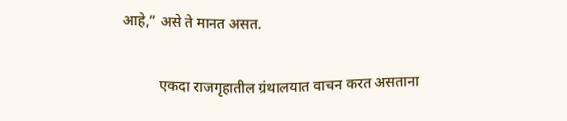आहे,” असे ते मानत असत.

          एकदा राजगृहातील ग्रंथालयात वाचन करत असताना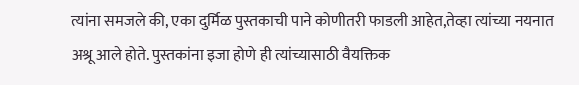त्यांना समजले की, एका दुर्मिळ पुस्तकाची पाने कोणीतरी फाडली आहेत,तेव्हा त्यांच्या नयनात अश्रू आले होते. पुस्तकांना इजा होणे ही त्यांच्यासाठी वैयक्तिक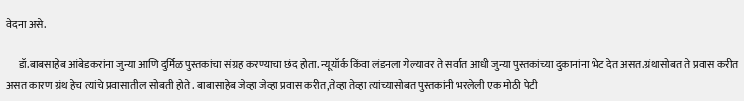वेदना असे.

      डॉ.बाबसाहेब आंबेडकरांना जुन्या आणि दुर्मिळ पुस्तकांचा संग्रह करण्याचा छंद होता. न्यूयॉर्क किंवा लंडनला गेल्यावर ते सर्वात आधी जुन्या पुस्तकांच्या दुकानांना भेट देत असत.ग्रंथासोबत ते प्रवास करीत असत कारण ग्रंथ हेच त्यांचे प्रवासातील सोबती होते . बाबासाहेब जेव्हा जेव्हा प्रवास करीत,तेव्हा तेव्हा त्यांच्यासोबत पुस्तकांनी भरलेली एक मोठी पेटी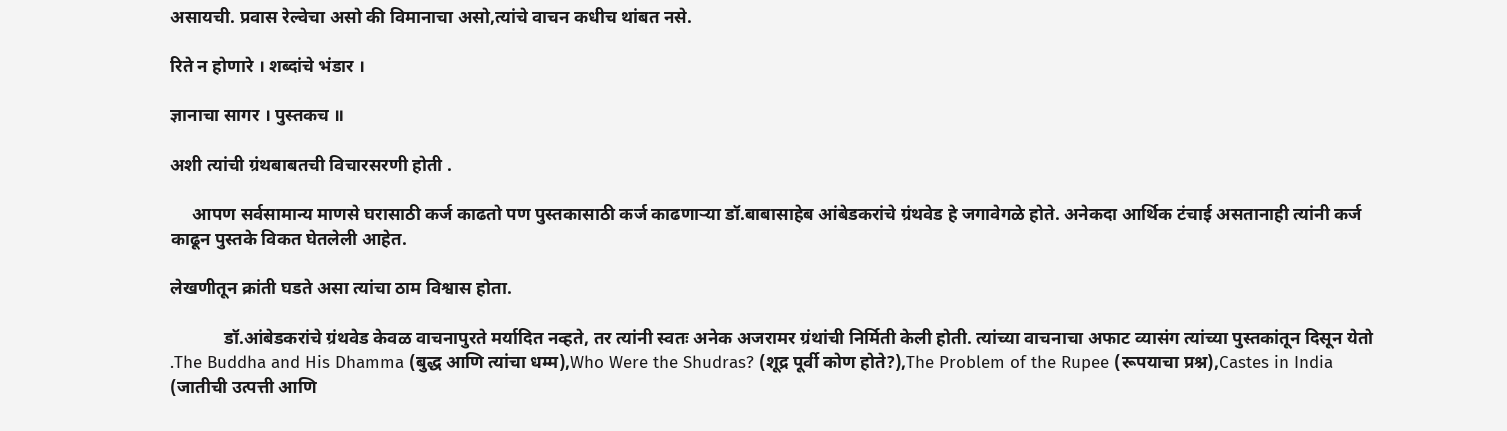असायची. प्रवास रेल्वेचा असो की विमानाचा असो,त्यांचे वाचन कधीच थांबत नसे.

रिते न होणारे । शब्दांचे भंडार ।

ज्ञानाचा सागर । पुस्तकच ॥

अशी त्यांची ग्रंथबाबतची विचारसरणी होती .

     आपण सर्वसामान्य माणसे घरासाठी कर्ज काढतो पण पुस्तकासाठी कर्ज काढणाऱ्या डॉ.बाबासाहेब आंबेडकरांचे ग्रंथवेड हे जगावेगळे होते. अनेकदा आर्थिक टंचाई असतानाही त्यांनी कर्ज काढून पुस्तके विकत घेतलेली आहेत.

लेखणीतून क्रांती घडते असा त्यांचा ठाम विश्वास होता.

            डॉ.आंबेडकरांचे ग्रंथवेड केवळ वाचनापुरते मर्यादित नव्हते, तर त्यांनी स्वतः अनेक अजरामर ग्रंथांची निर्मिती केली होती. त्यांच्या वाचनाचा अफाट व्यासंग त्यांच्या पुस्तकांतून दिसून येतो .The Buddha and His Dhamma (बुद्ध आणि त्यांचा धम्म),Who Were the Shudras? (शूद्र पूर्वी कोण होते?),The Problem of the Rupee (रूपयाचा प्रश्न),Castes in India (जातीची उत्पत्ती आणि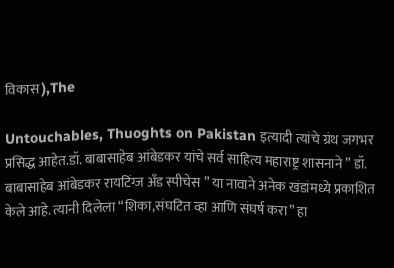विकास ),The

Untouchables, Thuoghts on Pakistan इत्यादी त्यांचे ग्रंथ जगभर प्रसिद्ध आहेत.डॉ. बाबासाहेब आंबेडकर यांचे सर्व साहित्य महाराष्ट्र शासनाने ” डॉ. बाबासाहेब आंबेडकर रायटिंग्ज अँड स्पीचेस ” या नावाने अनेक खंडांमध्ये प्रकाशित केले आहे. त्यानी दिलेला “शिका,संघटित व्हा आणि संघर्ष करा” हा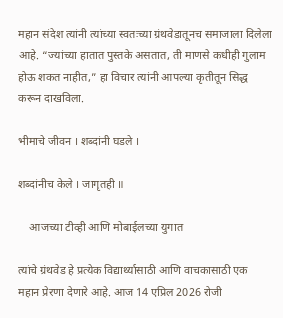महान संदेश त्यांनी त्यांच्या स्वतःच्या ग्रंथवेडातूनच समाजाला दिलेला आहे. “ज्यांच्या हातात पुस्तके असतात, ती माणसे कधीही गुलाम होऊ शकत नाहीत,” हा विचार त्यांनी आपल्या कृतीतून सिद्ध करून दाखविला.

भीमाचे जीवन । शब्दांनी घडले ।

शब्दांनीच केले । जागृतही ॥

    आजच्या टीव्ही आणि मोबाईलच्या युगात

त्यांचे ग्रंथवेड हे प्रत्येक विद्यार्थ्यासाठी आणि वाचकासाठी एक महान प्रेरणा देणारे आहे. आज 14 एप्रिल 2026 रोजी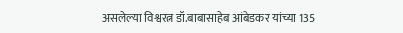असलेल्या विश्वरत्न डॉ.बाबासाहेब आंबेडकर यांच्या 135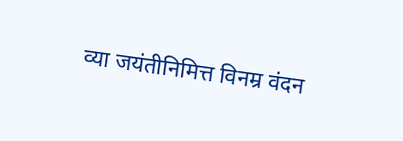व्या जयंतीनिमित्त विनम्र वंदन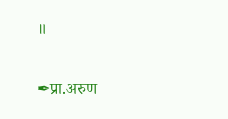॥

✒प्रा.अरुण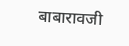बाबारावजी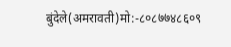बुंदेले(अमरावती)मो:-८०८७७४८६०९